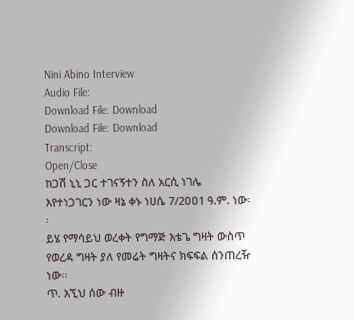Nini Abino Interview
Audio File:
Download File: Download
Download File: Download
Transcript:
Open/Close
ከጋሽ ኒኒ ጋር ተገናኝተን ስለ አርሲ ነገሌ እየተነጋገርን ነው ዛኔ ቀኑ ነሀሴ 7/2ዐዐ1 ዓ.ም. ነው፡፡
ይሄ የማሳይህ ወረቀት የግማጅ እቴጌ ግዛት ውስጥ የወረዳ ግዛት ያለ የመሬት ግዛትና ክፍፍል ሰንጠረዥ ነው፡፡
ጥ. እኚህ ሰው ብዙ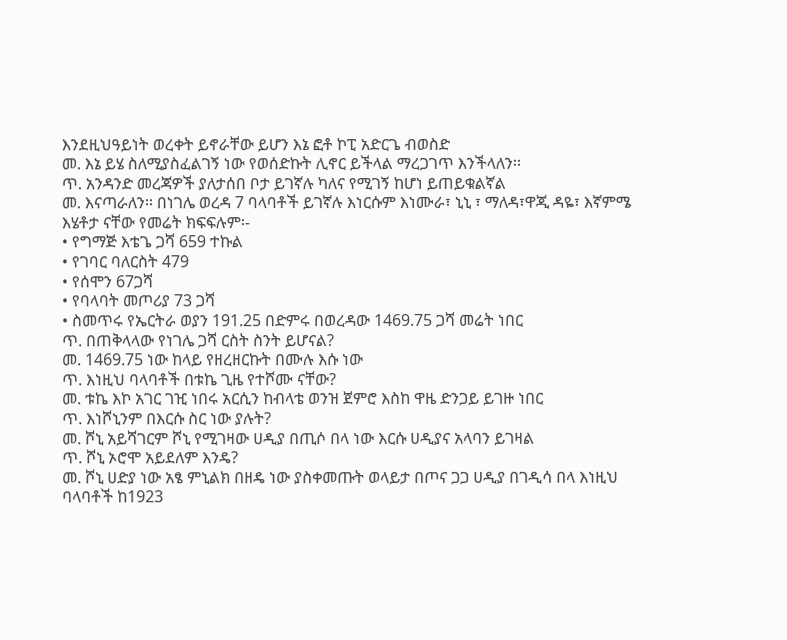እንደዚህዓይነት ወረቀት ይኖራቸው ይሆን እኔ ፎቶ ኮፒ አድርጌ ብወስድ
መ. እኔ ይሄ ስለሚያስፈልገኝ ነው የወሰድኩት ሊኖር ይችላል ማረጋገጥ እንችላለን፡፡
ጥ. አንዳንድ መረጃዎች ያለታሰበ ቦታ ይገኛሉ ካለና የሚገኝ ከሆነ ይጠይቁልኛል
መ. እናጣራለን፡፡ በነገሌ ወረዳ 7 ባላባቶች ይገኛሉ እነርሱም እነሙራ፣ ኒኒ ፣ ማለዳ፣ዋጂ ዳዬ፣ እኛምሜ እሄቶታ ናቸው የመሬት ክፍፍሉም፡-
• የግማጅ እቴጌ ጋሻ 659 ተኩል
• የገባር ባለርስት 479
• የሰሞን 67ጋሻ
• የባላባት መጦሪያ 73 ጋሻ
• ስመጥሩ የኤርትራ ወያን 191.25 በድምሩ በወረዳው 1469.75 ጋሻ መሬት ነበር
ጥ. በጠቅላላው የነገሌ ጋሻ ርስት ስንት ይሆናል?
መ. 1469.75 ነው ከላይ የዘረዘርኩት በሙሉ እሱ ነው
ጥ. እነዚህ ባላባቶች በቱኬ ጊዜ የተሾሙ ናቸው?
መ. ቱኬ እኮ አገር ገዢ ነበሩ አርሲን ከብላቴ ወንዝ ጀምሮ እስከ ዋዜ ድንጋይ ይገዙ ነበር
ጥ. እነሾኒንም በእርሱ ስር ነው ያሉት?
መ. ሾኒ አይሻገርም ሾኒ የሚገዛው ሀዲያ በጢሶ በላ ነው እርሱ ሀዲያና አላባን ይገዛል
ጥ. ሾኒ ኦሮሞ አይደለም እንዴ?
መ. ሾኒ ሀድያ ነው አፄ ምኒልክ በዘዴ ነው ያስቀመጡት ወላይታ በጦና ጋጋ ሀዲያ በገዲሳ በላ እነዚህ ባላባቶች ከ1923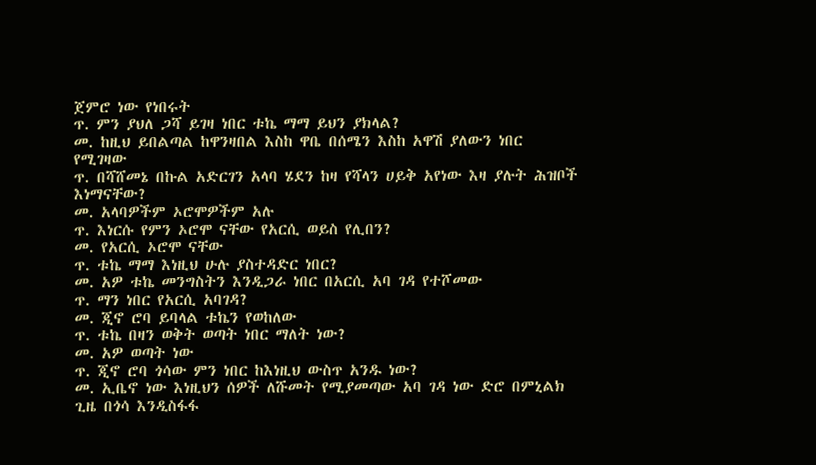ጀምሮ ነው የነበሩት
ጥ. ምን ያህለ ጋሻ ይገዛ ነበር ቱኬ ማማ ይህን ያክላል?
መ. ከዚህ ይበልጣል ከዋንዛበል እስከ ዋቤ በሰሜን እስከ አዋሽ ያለውን ነበር የሚገዛው
ጥ. በሻሸመኔ በኩል አድርገን አላባ ሄደን ከዛ የሻላን ሀይቅ አየነው እዛ ያሉት ሕዝቦች እነማናቸው?
መ. አላባዎችም ኦሮሞዎችም አሉ
ጥ. እነርሱ የምን ኦሮሞ ናቸው የአርሲ ወይስ የሊበን?
መ. የአርሲ ኦሮሞ ናቸው
ጥ. ቱኬ ማማ እነዚህ ሁሉ ያስተዳድር ነበር?
መ. አዎ ቱኬ መንግስትን እንዲጋራ ነበር በአርሲ አባ ገዳ የተሾመው
ጥ. ማን ነበር የአርሲ አባገዳ?
መ. ጂኖ ሮባ ይባላል ቱኬን የወከለው
ጥ. ቱኬ በዛን ወቅት ወጣት ነበር ማለት ነው?
መ. አዎ ወጣት ነው
ጥ. ጂኖ ሮባ ጎሳው ምን ነበር ከእነዚህ ውስጥ አንዱ ነው?
መ. ኢቤኖ ነው እነዚህን ሰዎች ለሹመት የሚያመጣው አባ ገዳ ነው ድሮ በምኒልክ ጊዜ በጎሳ እንዲስፋፋ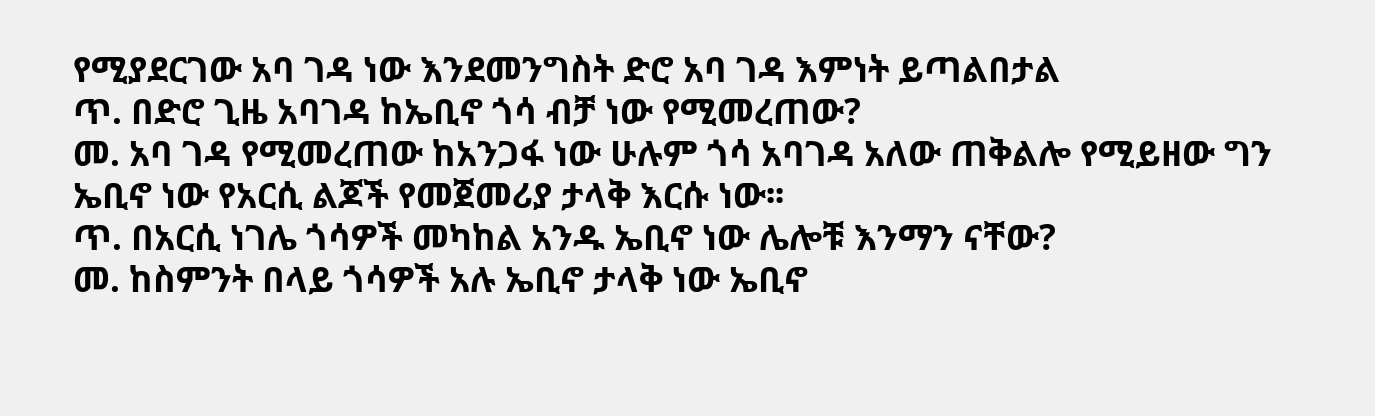የሚያደርገው አባ ገዳ ነው እንደመንግስት ድሮ አባ ገዳ እምነት ይጣልበታል
ጥ. በድሮ ጊዜ አባገዳ ከኤቢኖ ጎሳ ብቻ ነው የሚመረጠው?
መ. አባ ገዳ የሚመረጠው ከአንጋፋ ነው ሁሉም ጎሳ አባገዳ አለው ጠቅልሎ የሚይዘው ግን ኤቢኖ ነው የአርሲ ልጆች የመጀመሪያ ታላቅ እርሱ ነው፡፡
ጥ. በአርሲ ነገሌ ጎሳዎች መካከል አንዱ ኤቢኖ ነው ሌሎቹ እንማን ናቸው?
መ. ከስምንት በላይ ጎሳዎች አሉ ኤቢኖ ታላቅ ነው ኤቢኖ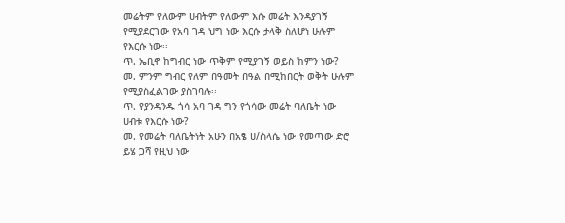መሬትም የለውም ሀብትም የለውም እሱ መሬት እንዳያገኝ የሚያደርገው የአባ ገዳ ህግ ነው እርሱ ታላቅ ስለሆነ ሁሉም የእርሱ ነው፡፡
ጥ. ኤቢኖ ከግብር ነው ጥቅም የሚያገኝ ወይስ ከምን ነው?
መ. ምንም ግብር የለም በዓመት በዓል በሚከበርት ወቅት ሁሉም የሚያስፈልገው ያስገባሉ፡፡
ጥ. የያንዳንዱ ጎሳ አባ ገዳ ግን የጎሳው መሬት ባለቤት ነው ሀብቱ የእርሱ ነው?
መ. የመሬት ባለቤትነት አሁን በአፄ ሀ/ስላሴ ነው የመጣው ድሮ ይሄ ጋሻ የዚህ ነው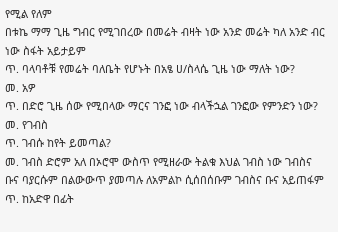የሚል የለም
በቱኬ ማማ ጊዜ ግብር የሚገበረው በመሬት ብዛት ነው አንድ መሬት ካለ አንድ ብር ነው ስፋት አይታይም
ጥ. ባላባቶቹ የመሬት ባለቤት የሆኑት በአፄ ሀ/ስላሴ ጊዜ ነው ማለት ነው?
መ. አዎ
ጥ. በድሮ ጊዜ ሰው የሚበላው ማርና ገንፎ ነው ብላችኋል ገንፎው የምንድን ነው?
መ. የገብስ
ጥ. ገብሱ ከየት ይመጣል?
መ. ገብስ ድሮም አለ በኦሮሞ ውስጥ የሚዘራው ትልቁ እህል ገብስ ነው ገብስና ቡና ባያርሱም በልውውጥ ያመጣሉ ለአምልኮ ሲሰበሰቡም ገብስና ቡና አይጠፋም
ጥ. ከአድዋ በፊት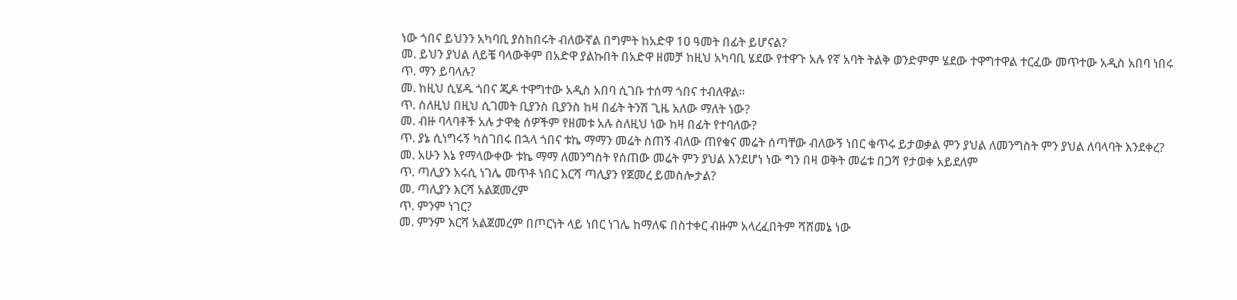ነው ጎበና ይህንን አካባቢ ያስከበሩት ብለውኛል በግምት ከአድዋ 1ዐ ዓመት በፊት ይሆናል?
መ. ይህን ያህል ለይቼ ባላውቅም በአድዋ ያልኩበት በአድዋ ዘመቻ ከዚህ አካባቢ ሄደው የተዋጉ አሉ የኛ አባት ትልቅ ወንድምም ሄደው ተዋግተዋል ተርፈው መጥተው አዲስ አበባ ነበሩ
ጥ. ማን ይባላሉ?
መ. ከዚህ ሲሄዱ ጎበና ጂዶ ተዋግተው አዲስ አበባ ሲገቡ ተሰማ ጎበና ተብለዋል፡፡
ጥ. ስለዚህ በዚህ ሲገመት ቢያንስ ቢያንስ ከዛ በፊት ትንሽ ጊዜ አለው ማለት ነው?
መ. ብዙ ባላባቶች አሉ ታዋቂ ሰዎችም የዘመቱ አሉ ስለዚህ ነው ከዛ በፊት የተባለው?
ጥ. ያኔ ሲነግሩኝ ካስገበሩ በኋላ ጎበና ቱኬ ማማን መሬት ስጠኝ ብለው ጠየቁና መሬት ሰጣቸው ብለውኝ ነበር ቁጥሩ ይታወቃል ምን ያህል ለመንግስት ምን ያህል ለባላባት እንደቀረ?
መ. አሁን እኔ የማላውቀው ቱኬ ማማ ለመንግስት የሰጠው መሬት ምን ያህል እንደሆነ ነው ግን በዛ ወቅት መሬቱ በጋሻ የታወቀ አይደለም
ጥ. ጣሊያን አሩሲ ነገሌ መጥቶ ነበር እርሻ ጣሊያን የጀመረ ይመስሎታል?
መ. ጣሊያን እርሻ አልጀመረም
ጥ. ምንም ነገር?
መ. ምንም እርሻ አልጀመረም በጦርነት ላይ ነበር ነገሌ ከማለፍ በስተቀር ብዙም አላረፈበትም ሻሸመኔ ነው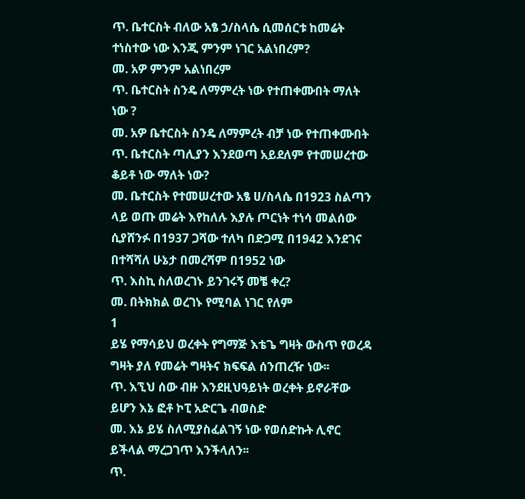ጥ. ቤተርስት ብለው አፄ ኃ/ስላሴ ሲመሰርቱ ከመሬት ተነስተው ነው እንጂ ምንም ነገር አልነበረም?
መ. አዎ ምንም አልነበረም
ጥ. ቤተርስት ስንዴ ለማምረት ነው የተጠቀሙበት ማለት ነው ?
መ. አዎ ቤተርስት ስንዴ ለማምረት ብቻ ነው የተጠቀሙበት
ጥ. ቤተርስት ጣሊያን እንደወጣ አይደለም የተመሠረተው ቆይቶ ነው ማለት ነው?
መ. ቤተርስት የተመሠረተው አፄ ሀ/ስላሴ በ1923 ስልጣን ላይ ወጡ መሬት እየከለሉ እያሉ ጦርነት ተነሳ መልሰው ሲያሸንፉ በ1937 ጋሻው ተለካ በድጋሚ በ1942 እንደገና በተሻሻለ ሁኔታ በመረሻም በ1952 ነው
ጥ. እስኪ ስለወረገኑ ይንገሩኝ መቼ ቀረ?
መ. በትክክል ወረገኑ የሚባል ነገር የለም
1
ይሄ የማሳይህ ወረቀት የግማጅ እቴጌ ግዛት ውስጥ የወረዳ ግዛት ያለ የመሬት ግዛትና ክፍፍል ሰንጠረዥ ነው፡፡
ጥ. እኚህ ሰው ብዙ እንደዚህዓይነት ወረቀት ይኖራቸው ይሆን እኔ ፎቶ ኮፒ አድርጌ ብወስድ
መ. እኔ ይሄ ስለሚያስፈልገኝ ነው የወሰድኩት ሊኖር ይችላል ማረጋገጥ እንችላለን፡፡
ጥ.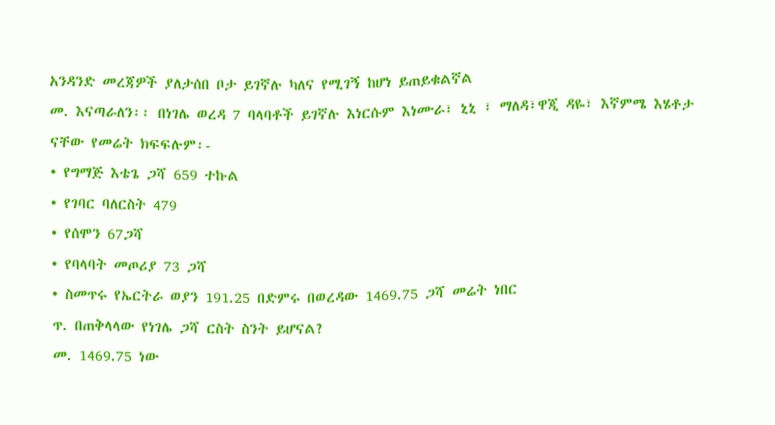አንዳንድ መረጃዎች ያለታሰበ ቦታ ይገኛሉ ካለና የሚገኝ ከሆነ ይጠይቁልኛል
መ. እናጣራለን፡፡ በነገሌ ወረዳ 7 ባላባቶች ይገኛሉ እነርሱም እነሙራ፣ ኒኒ ፣ ማለዳ፣ዋጂ ዳዬ፣ እኛምሜ እሄቶታ ናቸው የመሬት ክፍፍሉም፡-
• የግማጅ እቴጌ ጋሻ 659 ተኩል
• የገባር ባለርስት 479
• የሰሞን 67ጋሻ
• የባላባት መጦሪያ 73 ጋሻ
• ስመጥሩ የኤርትራ ወያን 191.25 በድምሩ በወረዳው 1469.75 ጋሻ መሬት ነበር
ጥ. በጠቅላላው የነገሌ ጋሻ ርስት ስንት ይሆናል?
መ. 1469.75 ነው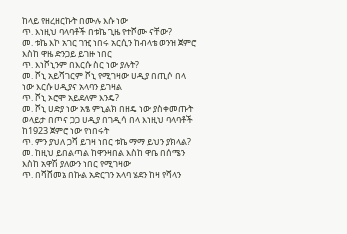ከላይ የዘረዘርኩት በሙሉ እሱ ነው
ጥ. እነዚህ ባላባቶች በቱኬ ጊዜ የተሾሙ ናቸው?
መ. ቱኬ እኮ አገር ገዢ ነበሩ አርሲን ከብላቴ ወንዝ ጀምሮ እስከ ዋዜ ድንጋይ ይገዙ ነበር
ጥ. እነሾኒንም በእርሱ ስር ነው ያሉት?
መ. ሾኒ አይሻገርም ሾኒ የሚገዛው ሀዲያ በጢሶ በላ ነው እርሱ ሀዲያና አላባን ይገዛል
ጥ. ሾኒ ኦሮሞ አይደለም እንዴ?
መ. ሾኒ ሀድያ ነው አፄ ምኒልክ በዘዴ ነው ያስቀመጡት ወላይታ በጦና ጋጋ ሀዲያ በገዲሳ በላ እነዚህ ባላባቶች ከ1923 ጀምሮ ነው የነበሩት
ጥ. ምን ያህለ ጋሻ ይገዛ ነበር ቱኬ ማማ ይህን ያክላል?
መ. ከዚህ ይበልጣል ከዋንዛበል እስከ ዋቤ በሰሜን እስከ አዋሽ ያለውን ነበር የሚገዛው
ጥ. በሻሸመኔ በኩል አድርገን አላባ ሄደን ከዛ የሻላን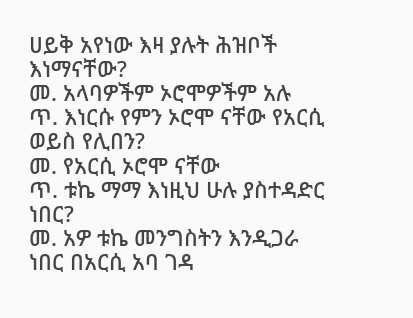ሀይቅ አየነው እዛ ያሉት ሕዝቦች እነማናቸው?
መ. አላባዎችም ኦሮሞዎችም አሉ
ጥ. እነርሱ የምን ኦሮሞ ናቸው የአርሲ ወይስ የሊበን?
መ. የአርሲ ኦሮሞ ናቸው
ጥ. ቱኬ ማማ እነዚህ ሁሉ ያስተዳድር ነበር?
መ. አዎ ቱኬ መንግስትን እንዲጋራ ነበር በአርሲ አባ ገዳ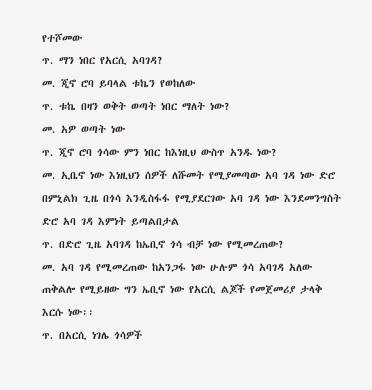የተሾመው
ጥ. ማን ነበር የአርሲ አባገዳ?
መ. ጂኖ ሮባ ይባላል ቱኬን የወከለው
ጥ. ቱኬ በዛን ወቅት ወጣት ነበር ማለት ነው?
መ. አዎ ወጣት ነው
ጥ. ጂኖ ሮባ ጎሳው ምን ነበር ከእነዚህ ውስጥ አንዱ ነው?
መ. ኢቤኖ ነው እነዚህን ሰዎች ለሹመት የሚያመጣው አባ ገዳ ነው ድሮ በምኒልክ ጊዜ በጎሳ እንዲስፋፋ የሚያደርገው አባ ገዳ ነው እንደመንግስት ድሮ አባ ገዳ እምነት ይጣልበታል
ጥ. በድሮ ጊዜ አባገዳ ከኤቢኖ ጎሳ ብቻ ነው የሚመረጠው?
መ. አባ ገዳ የሚመረጠው ከአንጋፋ ነው ሁሉም ጎሳ አባገዳ አለው ጠቅልሎ የሚይዘው ግን ኤቢኖ ነው የአርሲ ልጆች የመጀመሪያ ታላቅ እርሱ ነው፡፡
ጥ. በአርሲ ነገሌ ጎሳዎች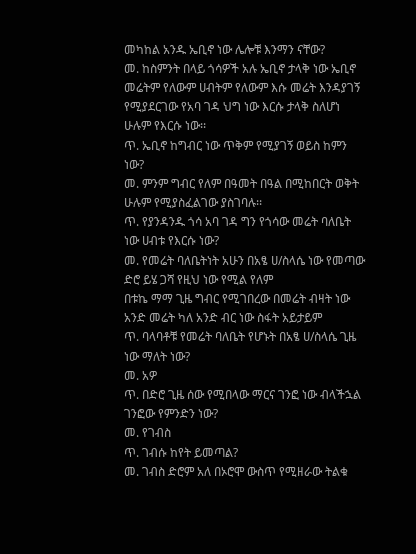መካከል አንዱ ኤቢኖ ነው ሌሎቹ እንማን ናቸው?
መ. ከስምንት በላይ ጎሳዎች አሉ ኤቢኖ ታላቅ ነው ኤቢኖ መሬትም የለውም ሀብትም የለውም እሱ መሬት እንዳያገኝ የሚያደርገው የአባ ገዳ ህግ ነው እርሱ ታላቅ ስለሆነ ሁሉም የእርሱ ነው፡፡
ጥ. ኤቢኖ ከግብር ነው ጥቅም የሚያገኝ ወይስ ከምን ነው?
መ. ምንም ግብር የለም በዓመት በዓል በሚከበርት ወቅት ሁሉም የሚያስፈልገው ያስገባሉ፡፡
ጥ. የያንዳንዱ ጎሳ አባ ገዳ ግን የጎሳው መሬት ባለቤት ነው ሀብቱ የእርሱ ነው?
መ. የመሬት ባለቤትነት አሁን በአፄ ሀ/ስላሴ ነው የመጣው ድሮ ይሄ ጋሻ የዚህ ነው የሚል የለም
በቱኬ ማማ ጊዜ ግብር የሚገበረው በመሬት ብዛት ነው አንድ መሬት ካለ አንድ ብር ነው ስፋት አይታይም
ጥ. ባላባቶቹ የመሬት ባለቤት የሆኑት በአፄ ሀ/ስላሴ ጊዜ ነው ማለት ነው?
መ. አዎ
ጥ. በድሮ ጊዜ ሰው የሚበላው ማርና ገንፎ ነው ብላችኋል ገንፎው የምንድን ነው?
መ. የገብስ
ጥ. ገብሱ ከየት ይመጣል?
መ. ገብስ ድሮም አለ በኦሮሞ ውስጥ የሚዘራው ትልቁ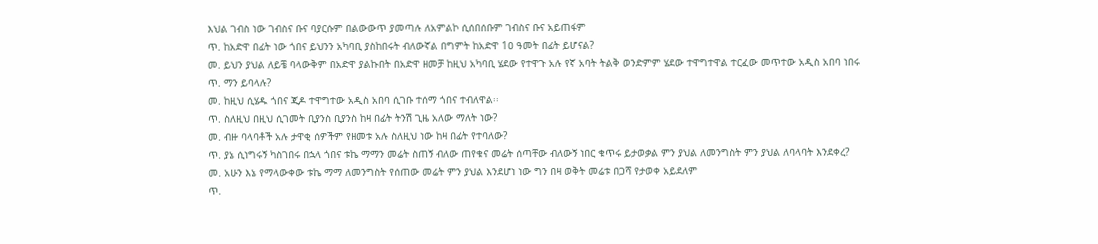እህል ገብስ ነው ገብስና ቡና ባያርሱም በልውውጥ ያመጣሉ ለአምልኮ ሲሰበሰቡም ገብስና ቡና አይጠፋም
ጥ. ከአድዋ በፊት ነው ጎበና ይህንን አካባቢ ያስከበሩት ብለውኛል በግምት ከአድዋ 1ዐ ዓመት በፊት ይሆናል?
መ. ይህን ያህል ለይቼ ባላውቅም በአድዋ ያልኩበት በአድዋ ዘመቻ ከዚህ አካባቢ ሄደው የተዋጉ አሉ የኛ አባት ትልቅ ወንድምም ሄደው ተዋግተዋል ተርፈው መጥተው አዲስ አበባ ነበሩ
ጥ. ማን ይባላሉ?
መ. ከዚህ ሲሄዱ ጎበና ጂዶ ተዋግተው አዲስ አበባ ሲገቡ ተሰማ ጎበና ተብለዋል፡፡
ጥ. ስለዚህ በዚህ ሲገመት ቢያንስ ቢያንስ ከዛ በፊት ትንሽ ጊዜ አለው ማለት ነው?
መ. ብዙ ባላባቶች አሉ ታዋቂ ሰዎችም የዘመቱ አሉ ስለዚህ ነው ከዛ በፊት የተባለው?
ጥ. ያኔ ሲነግሩኝ ካስገበሩ በኋላ ጎበና ቱኬ ማማን መሬት ስጠኝ ብለው ጠየቁና መሬት ሰጣቸው ብለውኝ ነበር ቁጥሩ ይታወቃል ምን ያህል ለመንግስት ምን ያህል ለባላባት እንደቀረ?
መ. አሁን እኔ የማላውቀው ቱኬ ማማ ለመንግስት የሰጠው መሬት ምን ያህል እንደሆነ ነው ግን በዛ ወቅት መሬቱ በጋሻ የታወቀ አይደለም
ጥ.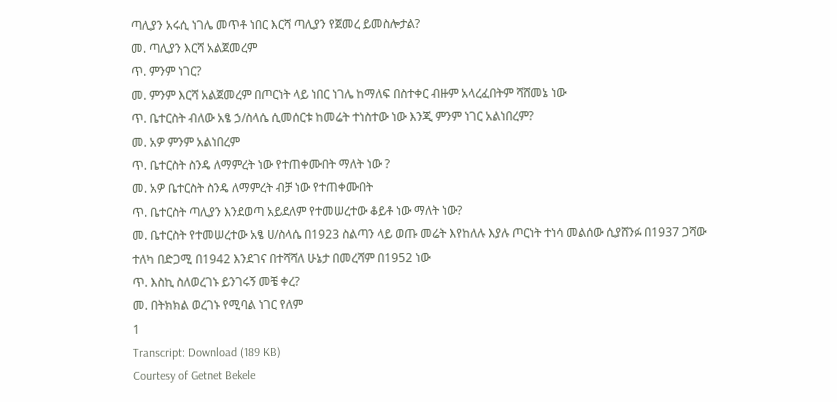ጣሊያን አሩሲ ነገሌ መጥቶ ነበር እርሻ ጣሊያን የጀመረ ይመስሎታል?
መ. ጣሊያን እርሻ አልጀመረም
ጥ. ምንም ነገር?
መ. ምንም እርሻ አልጀመረም በጦርነት ላይ ነበር ነገሌ ከማለፍ በስተቀር ብዙም አላረፈበትም ሻሸመኔ ነው
ጥ. ቤተርስት ብለው አፄ ኃ/ስላሴ ሲመሰርቱ ከመሬት ተነስተው ነው እንጂ ምንም ነገር አልነበረም?
መ. አዎ ምንም አልነበረም
ጥ. ቤተርስት ስንዴ ለማምረት ነው የተጠቀሙበት ማለት ነው ?
መ. አዎ ቤተርስት ስንዴ ለማምረት ብቻ ነው የተጠቀሙበት
ጥ. ቤተርስት ጣሊያን እንደወጣ አይደለም የተመሠረተው ቆይቶ ነው ማለት ነው?
መ. ቤተርስት የተመሠረተው አፄ ሀ/ስላሴ በ1923 ስልጣን ላይ ወጡ መሬት እየከለሉ እያሉ ጦርነት ተነሳ መልሰው ሲያሸንፉ በ1937 ጋሻው ተለካ በድጋሚ በ1942 እንደገና በተሻሻለ ሁኔታ በመረሻም በ1952 ነው
ጥ. እስኪ ስለወረገኑ ይንገሩኝ መቼ ቀረ?
መ. በትክክል ወረገኑ የሚባል ነገር የለም
1
Transcript: Download (189 KB)
Courtesy of Getnet Bekele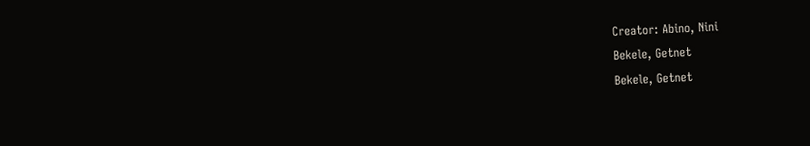Creator: Abino, Nini
Bekele, Getnet
Bekele, Getnet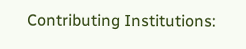Contributing Institutions: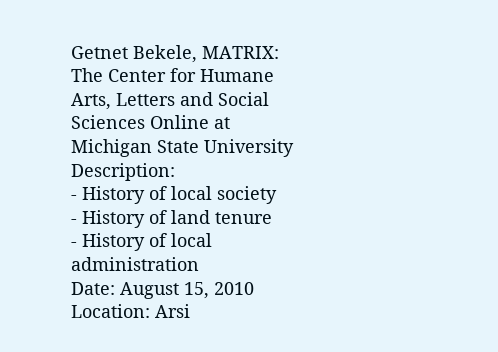Getnet Bekele, MATRIX: The Center for Humane Arts, Letters and Social Sciences Online at Michigan State University
Description:
- History of local society
- History of land tenure
- History of local administration
Date: August 15, 2010
Location: Arsi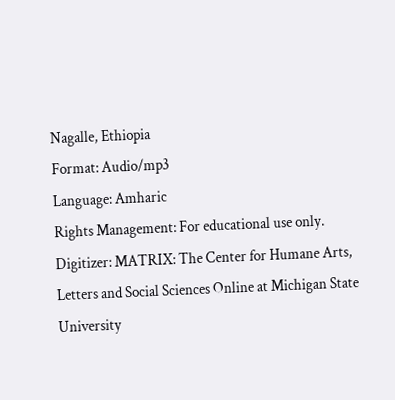Nagalle, Ethiopia
Format: Audio/mp3
Language: Amharic
Rights Management: For educational use only.
Digitizer: MATRIX: The Center for Humane Arts, Letters and Social Sciences Online at Michigan State University